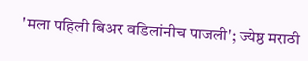'मला पहिली बिअर वडिलांनीच पाजली'; ज्येष्ठ मराठी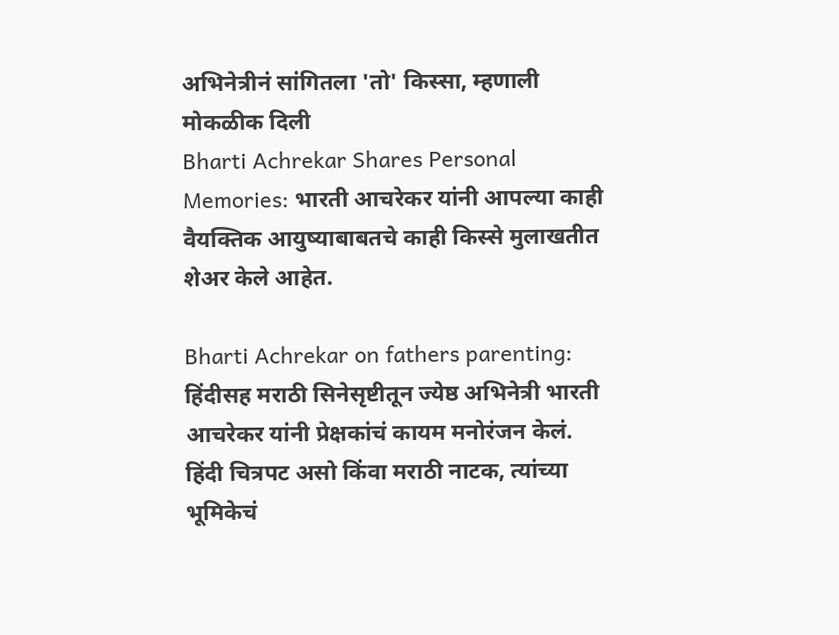अभिनेत्रीनं सांगितला 'तो' किस्सा, म्हणाली मोकळीक दिली
Bharti Achrekar Shares Personal Memories: भारती आचरेकर यांनी आपल्या काही वैयक्तिक आयुष्याबाबतचे काही किस्से मुलाखतीत शेअर केले आहेत.

Bharti Achrekar on fathers parenting: हिंदीसह मराठी सिनेसृष्टीतून ज्येष्ठ अभिनेत्री भारती आचरेकर यांनी प्रेक्षकांचं कायम मनोरंजन केलं. हिंदी चित्रपट असो किंवा मराठी नाटक, त्यांच्या भूमिकेचं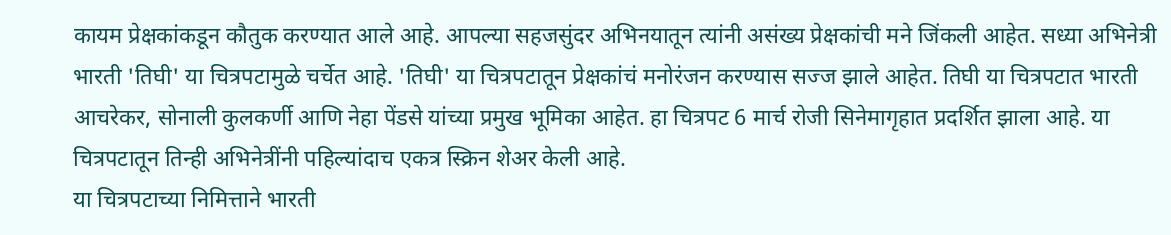कायम प्रेक्षकांकडून कौतुक करण्यात आले आहे. आपल्या सहजसुंदर अभिनयातून त्यांनी असंख्य प्रेक्षकांची मने जिंकली आहेत. सध्या अभिनेत्री भारती 'तिघी' या चित्रपटामुळे चर्चेत आहे. 'तिघी' या चित्रपटातून प्रेक्षकांचं मनोरंजन करण्यास सज्ज झाले आहेत. तिघी या चित्रपटात भारती आचरेकर, सोनाली कुलकर्णी आणि नेहा पेंडसे यांच्या प्रमुख भूमिका आहेत. हा चित्रपट 6 मार्च रोजी सिनेमागृहात प्रदर्शित झाला आहे. या चित्रपटातून तिन्ही अभिनेत्रींनी पहिल्यांदाच एकत्र स्क्रिन शेअर केली आहे.
या चित्रपटाच्या निमित्ताने भारती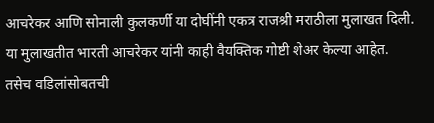आचरेकर आणि सोनाली कुलकर्णी या दोघींनी एकत्र राजश्री मराठीला मुलाखत दिली. या मुलाखतीत भारती आचरेकर यांनी काही वैयक्तिक गोष्टी शेअर केल्या आहेत. तसेच वडिलांसोबतची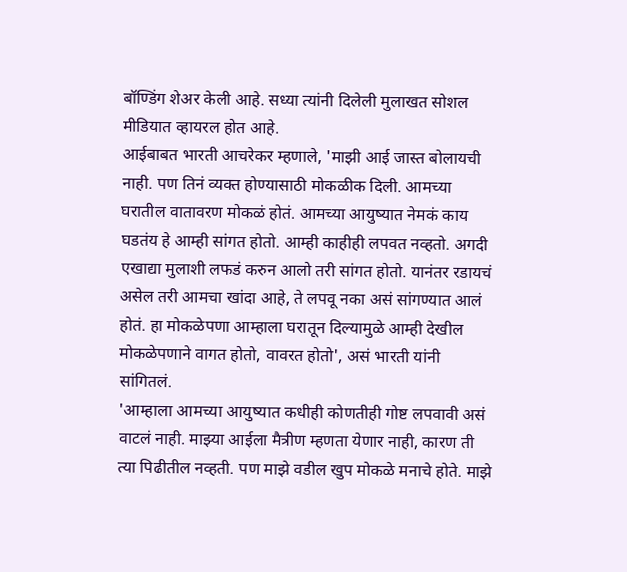बॉण्डिंग शेअर केली आहे. सध्या त्यांनी दिलेली मुलाखत सोशल मीडियात व्हायरल होत आहे.
आईबाबत भारती आचरेकर म्हणाले, 'माझी आई जास्त बोलायची नाही. पण तिनं व्यक्त होण्यासाठी मोकळीक दिली. आमच्या घरातील वातावरण मोकळं होतं. आमच्या आयुष्यात नेमकं काय घडतंय हे आम्ही सांगत होतो. आम्ही काहीही लपवत नव्हतो. अगदी एखाद्या मुलाशी लफडं करुन आलो तरी सांगत होतो. यानंतर रडायचं असेल तरी आमचा खांदा आहे, ते लपवू नका असं सांगण्यात आलं होतं. हा मोकळेपणा आम्हाला घरातून दिल्यामुळे आम्ही देखील मोकळेपणाने वागत होतो, वावरत होतो', असं भारती यांनी सांगितलं.
'आम्हाला आमच्या आयुष्यात कधीही कोणतीही गोष्ट लपवावी असं वाटलं नाही. माझ्या आईला मैत्रीण म्हणता येणार नाही, कारण ती त्या पिढीतील नव्हती. पण माझे वडील खुप मोकळे मनाचे होते. माझे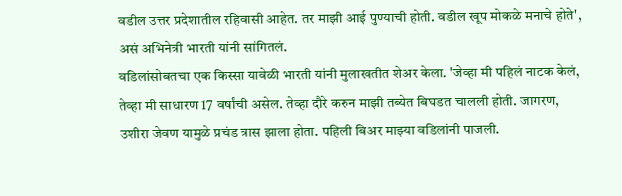वडील उत्तर प्रदेशातील रहिवासी आहेत. तर माझी आई पुण्याची होती. वडील खूप मोकळे मनाचे होते', असं अभिनेत्री भारती यांनी सांगितलं.
वडिलांसोबतचा एक किस्सा यावेळी भारती यांनी मुलाखतीत शेअर केला. 'जेव्हा मी पहिलं नाटक केलं, तेव्हा मी साधारण 17 वर्षांची असेल. तेव्हा दौरे करुन माझी तब्येत बिघडत चालली होती. जागरण, उशीरा जेवण यामुळे प्रचंड त्रास झाला होता. पहिली बिअर माझ्या वडिलांनी पाजली.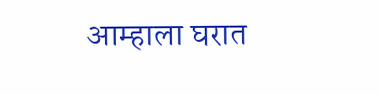आम्हाला घरात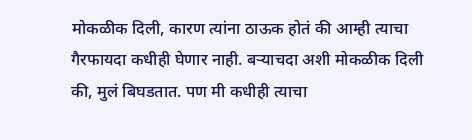मोकळीक दिली, कारण त्यांना ठाऊक होतं की आम्ही त्याचा गैरफायदा कधीही घेणार नाही. बऱ्याचदा अशी मोकळीक दिली की, मुलं बिघडतात. पण मी कधीही त्याचा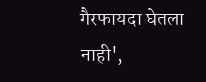गैरफायदा घेतला नाही',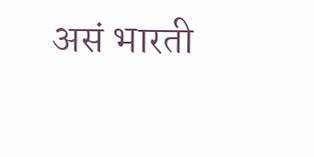असं भारती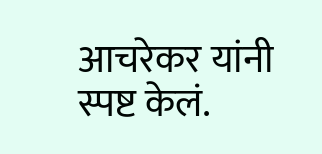आचरेकर यांनी स्पष्ट केलं.